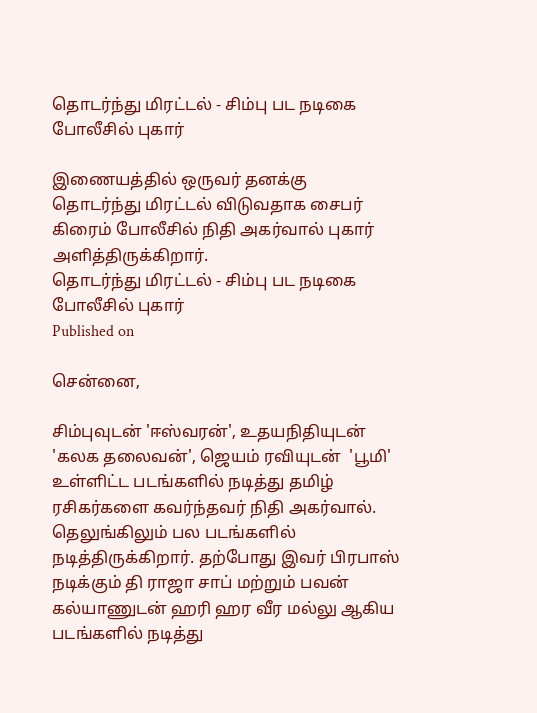தொடர்ந்து மிரட்டல் - சிம்பு பட நடிகை போலீசில் புகார்

இணையத்தில் ஒருவர் தனக்கு தொடர்ந்து மிரட்டல் விடுவதாக சைபர் கிரைம் போலீசில் நிதி அகர்வால் புகார் அளித்திருக்கிறார்.
தொடர்ந்து மிரட்டல் - சிம்பு பட நடிகை போலீசில் புகார்
Published on

சென்னை,

சிம்புவுடன் 'ஈஸ்வரன்', உதயநிதியுடன்  'கலக தலைவன்', ஜெயம் ரவியுடன்  'பூமி' உள்ளிட்ட படங்களில் நடித்து தமிழ் ரசிகர்களை கவர்ந்தவர் நிதி அகர்வால். தெலுங்கிலும் பல படங்களில் நடித்திருக்கிறார். தற்போது இவர் பிரபாஸ் நடிக்கும் தி ராஜா சாப் மற்றும் பவன் கல்யாணுடன் ஹரி ஹர வீர மல்லு ஆகிய படங்களில் நடித்து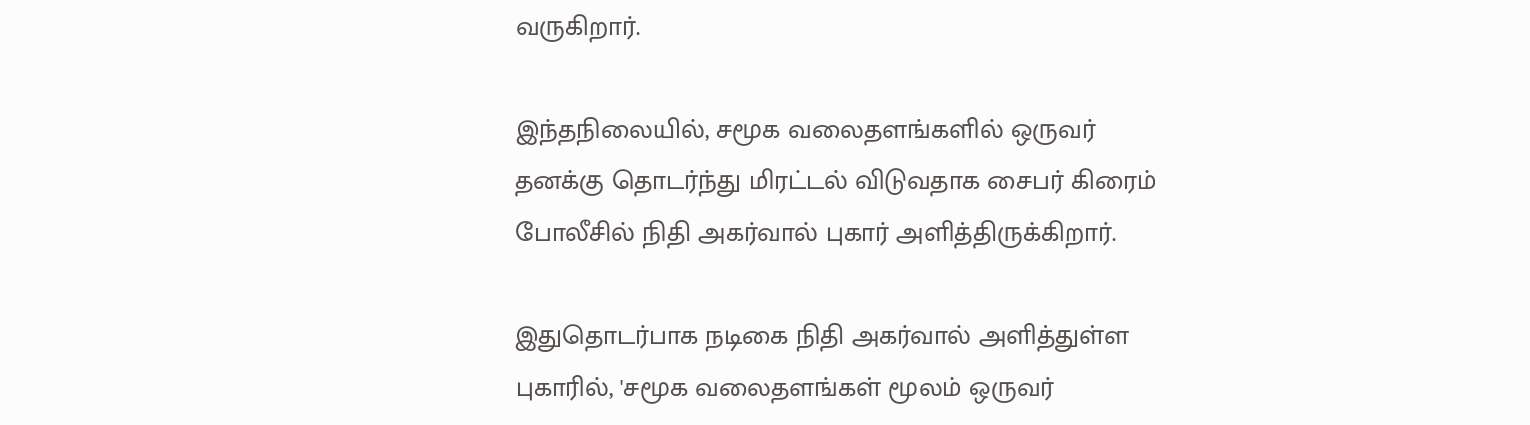வருகிறார்.

இந்தநிலையில், சமூக வலைதளங்களில் ஒருவர் தனக்கு தொடர்ந்து மிரட்டல் விடுவதாக சைபர் கிரைம் போலீசில் நிதி அகர்வால் புகார் அளித்திருக்கிறார்.

இதுதொடர்பாக நடிகை நிதி அகர்வால் அளித்துள்ள புகாரில், 'சமூக வலைதளங்கள் மூலம் ஒருவர்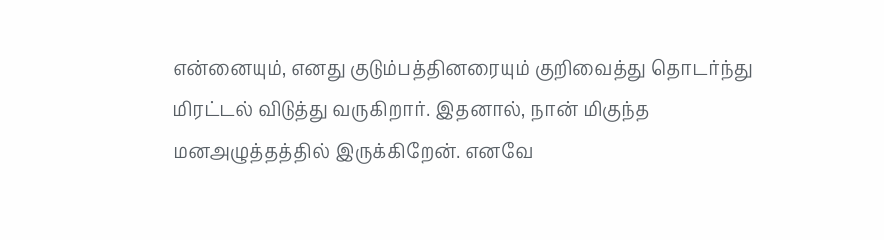என்னையும், எனது குடும்பத்தினரையும் குறிவைத்து தொடர்ந்து மிரட்டல் விடுத்து வருகிறார். இதனால், நான் மிகுந்த மனஅழுத்தத்தில் இருக்கிறேன். எனவே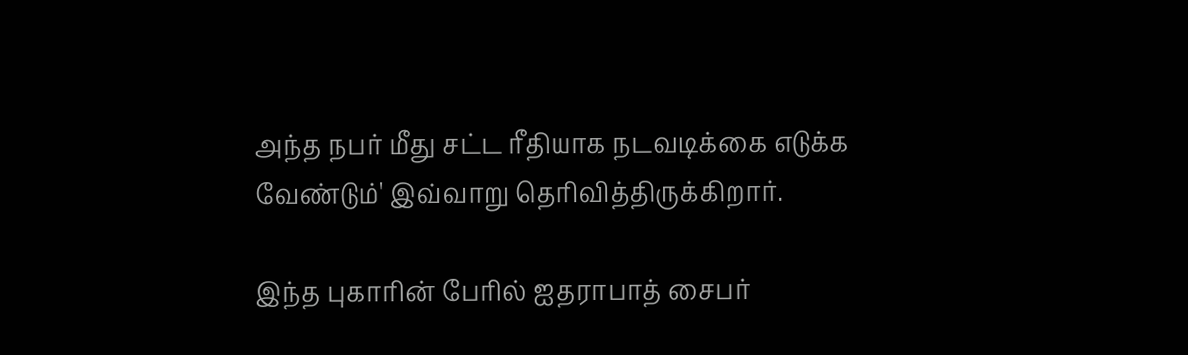அந்த நபர் மீது சட்ட ரீதியாக நடவடிக்கை எடுக்க வேண்டும்' இவ்வாறு தெரிவித்திருக்கிறார்.

இந்த புகாரின் பேரில் ஐதராபாத் சைபர்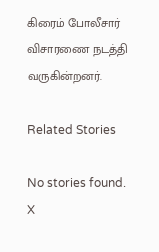கிரைம் போலீசார் விசாரணை நடத்தி வருகின்றனர்.

Related Stories

No stories found.
X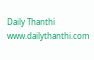Daily Thanthi
www.dailythanthi.com